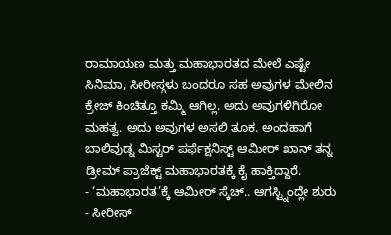ರಾಮಾಯಣ ಮತ್ತು ಮಹಾಭಾರತದ ಮೇಲೆ ಎಷ್ಟೇ ಸಿನಿಮಾ, ಸೀರೀಸ್ಗಳು ಬಂದರೂ ಸಹ ಅವುಗಳ ಮೇಲಿನ ಕ್ರೇಜ್ ಕಿಂಚಿತ್ತೂ ಕಮ್ಮಿ ಆಗಿಲ್ಲ. ಅದು ಅವುಗಳಿಗಿರೋ ಮಹತ್ವ. ಅದು ಅವುಗಳ ಅಸಲಿ ತೂಕ. ಅಂದಹಾಗೆ ಬಾಲಿವುಡ್ನ ಮಿಸ್ಟರ್ ಪರ್ಫೆಕ್ಷನಿಸ್ಟ್ ಆಮೀರ್ ಖಾನ್ ತನ್ನ ಡ್ರೀಮ್ ಪ್ರಾಜೆಕ್ಟ್ ಮಹಾಭಾರತಕ್ಕೆ ಕೈ ಹಾಕ್ತಿದ್ದಾರೆ.
- ‘ಮಹಾಭಾರತ’ಕ್ಕೆ ಆಮೀರ್ ಸ್ಕೆಚ್.. ಆಗಸ್ಟ್ನಿಂದ್ಲೇ ಶುರು
- ಸೀರೀಸ್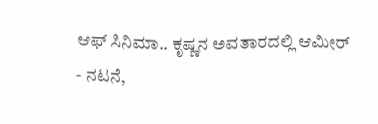ಆಫ್ ಸಿನಿಮಾ.. ಕೃಷ್ಣನ ಅವತಾರದಲ್ಲಿ ಆಮೀರ್
- ನಟನೆ,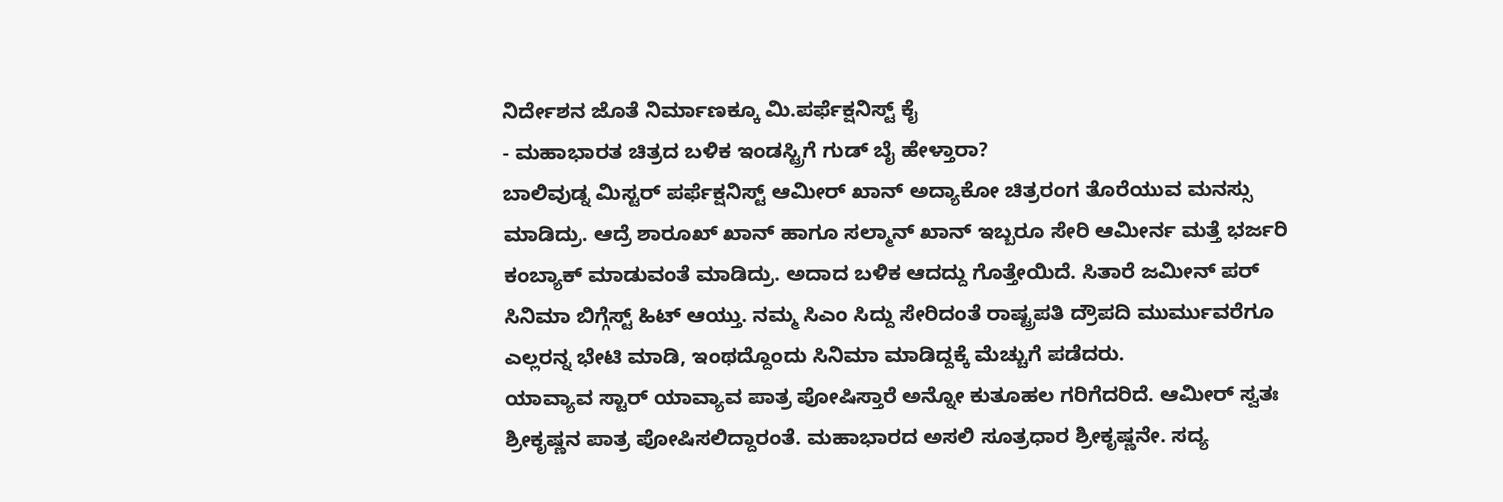ನಿರ್ದೇಶನ ಜೊತೆ ನಿರ್ಮಾಣಕ್ಕೂ ಮಿ.ಪರ್ಫೆಕ್ಷನಿಸ್ಟ್ ಕೈ
- ಮಹಾಭಾರತ ಚಿತ್ರದ ಬಳಿಕ ಇಂಡಸ್ಟ್ರಿಗೆ ಗುಡ್ ಬೈ ಹೇಳ್ತಾರಾ?
ಬಾಲಿವುಡ್ನ ಮಿಸ್ಟರ್ ಪರ್ಫೆಕ್ಷನಿಸ್ಟ್ ಆಮೀರ್ ಖಾನ್ ಅದ್ಯಾಕೋ ಚಿತ್ರರಂಗ ತೊರೆಯುವ ಮನಸ್ಸು ಮಾಡಿದ್ರು. ಆದ್ರೆ ಶಾರೂಖ್ ಖಾನ್ ಹಾಗೂ ಸಲ್ಮಾನ್ ಖಾನ್ ಇಬ್ಬರೂ ಸೇರಿ ಆಮೀರ್ನ ಮತ್ತೆ ಭರ್ಜರಿ ಕಂಬ್ಯಾಕ್ ಮಾಡುವಂತೆ ಮಾಡಿದ್ರು. ಅದಾದ ಬಳಿಕ ಆದದ್ದು ಗೊತ್ತೇಯಿದೆ. ಸಿತಾರೆ ಜಮೀನ್ ಪರ್ ಸಿನಿಮಾ ಬಿಗ್ಗೆಸ್ಟ್ ಹಿಟ್ ಆಯ್ತು. ನಮ್ಮ ಸಿಎಂ ಸಿದ್ದು ಸೇರಿದಂತೆ ರಾಷ್ಟ್ರಪತಿ ದ್ರೌಪದಿ ಮುರ್ಮುವರೆಗೂ ಎಲ್ಲರನ್ನ ಭೇಟಿ ಮಾಡಿ, ಇಂಥದ್ದೊಂದು ಸಿನಿಮಾ ಮಾಡಿದ್ದಕ್ಕೆ ಮೆಚ್ಚುಗೆ ಪಡೆದರು.
ಯಾವ್ಯಾವ ಸ್ಟಾರ್ ಯಾವ್ಯಾವ ಪಾತ್ರ ಪೋಷಿಸ್ತಾರೆ ಅನ್ನೋ ಕುತೂಹಲ ಗರಿಗೆದರಿದೆ. ಆಮೀರ್ ಸ್ವತಃ ಶ್ರೀಕೃಷ್ಣನ ಪಾತ್ರ ಪೋಷಿಸಲಿದ್ದಾರಂತೆ. ಮಹಾಭಾರದ ಅಸಲಿ ಸೂತ್ರಧಾರ ಶ್ರೀಕೃಷ್ಣನೇ. ಸದ್ಯ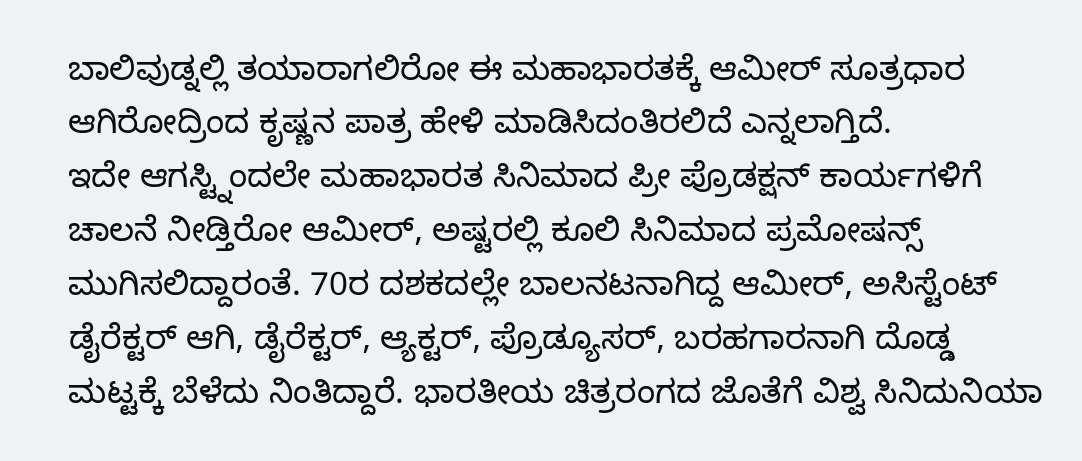ಬಾಲಿವುಡ್ನಲ್ಲಿ ತಯಾರಾಗಲಿರೋ ಈ ಮಹಾಭಾರತಕ್ಕೆ ಆಮೀರ್ ಸೂತ್ರಧಾರ ಆಗಿರೋದ್ರಿಂದ ಕೃಷ್ಣನ ಪಾತ್ರ ಹೇಳಿ ಮಾಡಿಸಿದಂತಿರಲಿದೆ ಎನ್ನಲಾಗ್ತಿದೆ.
ಇದೇ ಆಗಸ್ಟ್ನಿಂದಲೇ ಮಹಾಭಾರತ ಸಿನಿಮಾದ ಪ್ರೀ ಪ್ರೊಡಕ್ಷನ್ ಕಾರ್ಯಗಳಿಗೆ ಚಾಲನೆ ನೀಡ್ತಿರೋ ಆಮೀರ್, ಅಷ್ಟರಲ್ಲಿ ಕೂಲಿ ಸಿನಿಮಾದ ಪ್ರಮೋಷನ್ಸ್ ಮುಗಿಸಲಿದ್ದಾರಂತೆ. 70ರ ದಶಕದಲ್ಲೇ ಬಾಲನಟನಾಗಿದ್ದ ಆಮೀರ್, ಅಸಿಸ್ಟೆಂಟ್ ಡೈರೆಕ್ಟರ್ ಆಗಿ, ಡೈರೆಕ್ಟರ್, ಆ್ಯಕ್ಟರ್, ಪ್ರೊಡ್ಯೂಸರ್, ಬರಹಗಾರನಾಗಿ ದೊಡ್ಡ ಮಟ್ಟಕ್ಕೆ ಬೆಳೆದು ನಿಂತಿದ್ದಾರೆ. ಭಾರತೀಯ ಚಿತ್ರರಂಗದ ಜೊತೆಗೆ ವಿಶ್ವ ಸಿನಿದುನಿಯಾ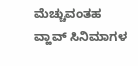ಮೆಚ್ಚುವಂತಹ ವ್ಹಾವ್ ಸಿನಿಮಾಗಳ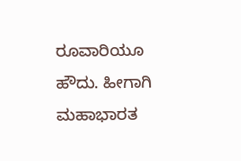ರೂವಾರಿಯೂ ಹೌದು. ಹೀಗಾಗಿ ಮಹಾಭಾರತ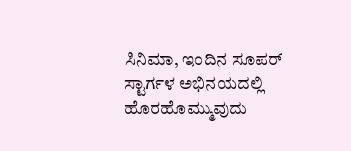ಸಿನಿಮಾ, ಇಂದಿನ ಸೂಪರ್ ಸ್ಟಾರ್ಗಳ ಅಭಿನಯದಲ್ಲಿ ಹೊರಹೊಮ್ಮುವುದು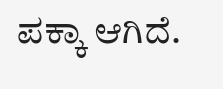ಪಕ್ಕಾ ಆಗಿದೆ.